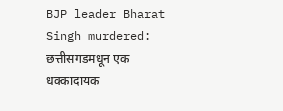BJP leader Bharat Singh murdered: छत्तीसगडमधून एक धक्कादायक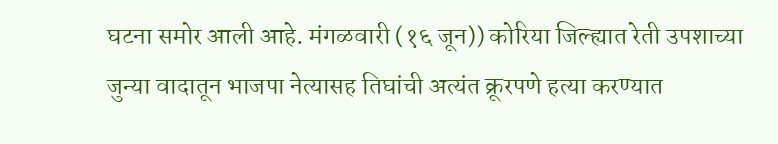घटना समोर आली आहे. मंगळवारी (१६ जून)) कोरिया जिल्ह्यात रेती उपशाच्या जुन्या वादातून भाजपा नेत्यासह तिघांची अत्यंत क्रूरपणे हत्या करण्यात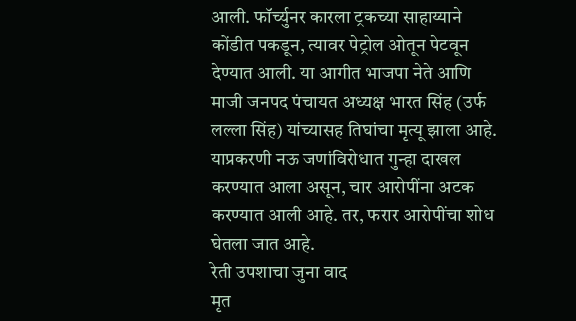आली. फॉर्च्युनर कारला ट्रकच्या साहाय्याने कोंडीत पकडून, त्यावर पेट्रोल ओतून पेटवून देण्यात आली. या आगीत भाजपा नेते आणि माजी जनपद पंचायत अध्यक्ष भारत सिंह (उर्फ लल्ला सिंह) यांच्यासह तिघांचा मृत्यू झाला आहे. याप्रकरणी नऊ जणांविरोधात गुन्हा दाखल करण्यात आला असून, चार आरोपींना अटक करण्यात आली आहे. तर, फरार आरोपींचा शोध घेतला जात आहे.
रेती उपशाचा जुना वाद
मृत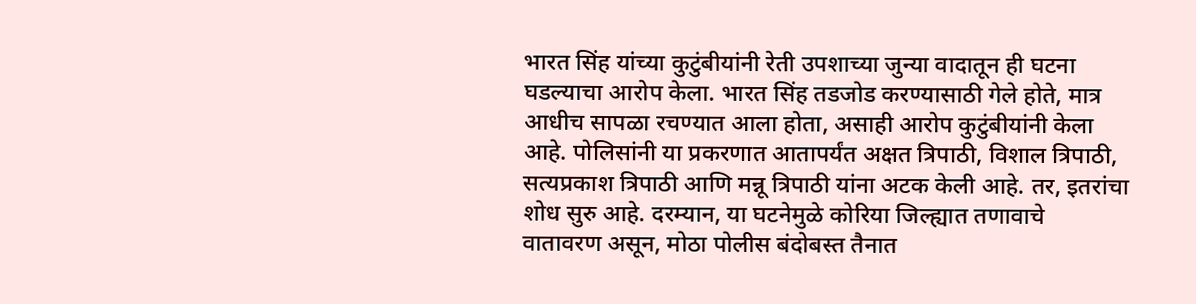भारत सिंह यांच्या कुटुंबीयांनी रेती उपशाच्या जुन्या वादातून ही घटना घडल्याचा आरोप केला. भारत सिंह तडजोड करण्यासाठी गेले होते, मात्र आधीच सापळा रचण्यात आला होता, असाही आरोप कुटुंबीयांनी केला आहे. पोलिसांनी या प्रकरणात आतापर्यंत अक्षत त्रिपाठी, विशाल त्रिपाठी, सत्यप्रकाश त्रिपाठी आणि मन्नू त्रिपाठी यांना अटक केली आहे. तर, इतरांचा शोध सुरु आहे. दरम्यान, या घटनेमुळे कोरिया जिल्ह्यात तणावाचे वातावरण असून, मोठा पोलीस बंदोबस्त तैनात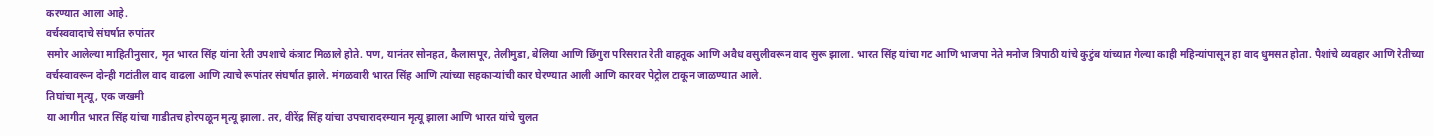करण्यात आला आहे.
वर्चस्ववादाचे संघर्षात रुपांतर
समोर आलेल्या माहितीनुसार, मृत भारत सिंह यांना रेती उपशाचे कंत्राट मिळाले होते. पण, यानंतर सोनहत, कैलासपूर, तेलीमुडा, बेलिया आणि छिंगुरा परिसरात रेती वाहतूक आणि अवैध वसुलीवरून वाद सुरू झाला. भारत सिंह यांचा गट आणि भाजपा नेते मनोज त्रिपाठी यांचे कुटुंब यांच्यात गेल्या काही महिन्यांपासून हा वाद धुमसत होता. पैशांचे व्यवहार आणि रेतीच्या वर्चस्वावरून दोन्ही गटांतील वाद वाढला आणि त्याचे रूपांतर संघर्षात झाले. मंगळवारी भारत सिंह आणि त्यांच्या सहकाऱ्यांची कार घेरण्यात आली आणि कारवर पेट्रोल टाकून जाळण्यात आले.
तिघांचा मृत्यू, एक जखमी
या आगीत भारत सिंह यांचा गाडीतच होरपळून मृत्यू झाला. तर, वीरेंद्र सिंह यांचा उपचारादरम्यान मृत्यू झाला आणि भारत यांचे चुलत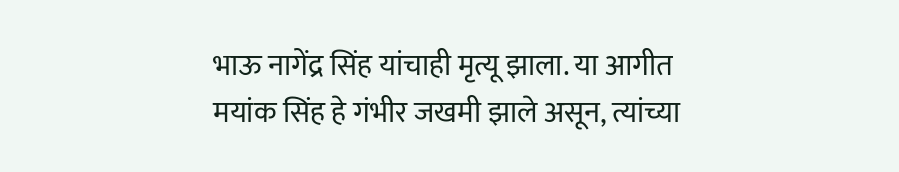भाऊ नागेंद्र सिंह यांचाही मृत्यू झाला. या आगीत मयांक सिंह हे गंभीर जखमी झाले असून, त्यांच्या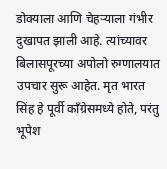डोक्याला आणि चेहऱ्याला गंभीर दुखापत झाली आहे. त्यांच्यावर बिलासपूरच्या अपोलो रुग्णालयात उपचार सुरू आहेत. मृत भारत सिंह हे पूर्वी काँग्रेसमध्ये होते, परंतु भूपेश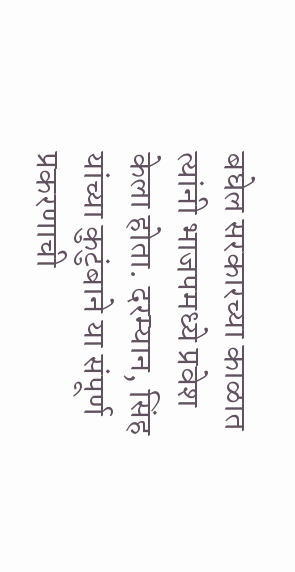बघेल सरकारच्या काळात त्यांनी भाजपमध्ये प्रवेश केला होता. दरम्यान, सिंह यांच्या कुटुंबाने या संपूर्ण प्रकरणाची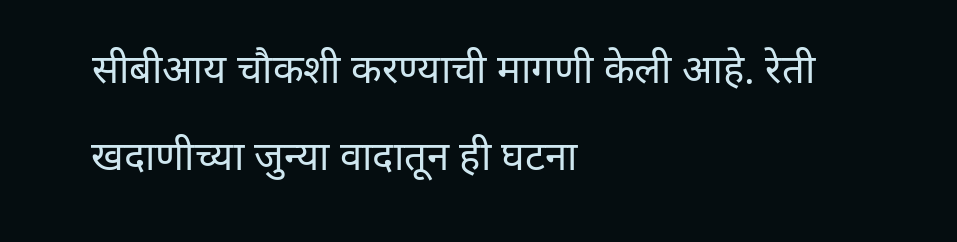सीबीआय चौकशी करण्याची मागणी केली आहे. रेती खदाणीच्या जुन्या वादातून ही घटना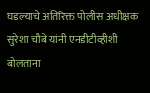घडल्याचे अतिरिक्त पोलीस अधीक्षक सुरेशा चौबे यांनी एनडीटीव्हीशी बोलताना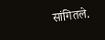सांगितले.